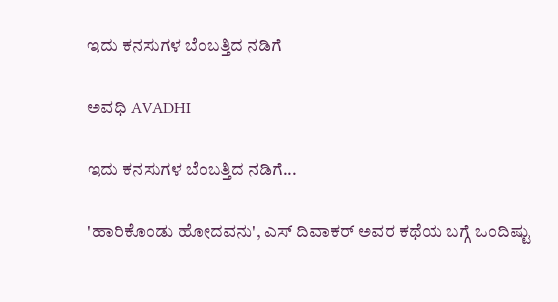ಇದು ಕನಸುಗಳ ಬೆಂಬತ್ತಿದ ನಡಿಗೆ‍

ಅವಧಿ AVADHI

ಇದು ಕನಸುಗಳ ಬೆಂಬತ್ತಿದ ನಡಿಗೆ...

'ಹಾರಿಕೊಂಡು ಹೋದವನು', ಎಸ್ ದಿವಾಕರ್ ಅವರ ಕಥೆಯ ಬಗ್ಗೆ ಒಂದಿಷ್ಟು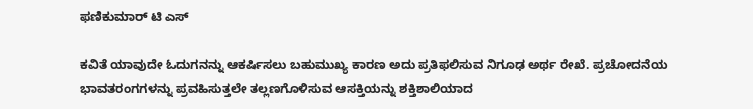ಫಣಿಕುಮಾರ್ ಟಿ ಎಸ್

ಕವಿತೆ ಯಾವುದೇ ಓದುಗನನ್ನು ಆಕರ್ಷಿಸಲು ಬಹುಮುಖ್ಯ ಕಾರಣ ಅದು ಪ್ರತಿಫಲಿಸುವ ನಿಗೂಢ ಅರ್ಥ ರೇಖೆ. ಪ್ರಚೋದನೆಯ ಭಾವತರಂಗಗಳನ್ನು ಪ್ರವಹಿಸುತ್ತಲೇ ತಲ್ಲಣಗೊಳಿಸುವ ಆಸಕ್ತಿಯನ್ನು ಶಕ್ತಿಶಾಲಿಯಾದ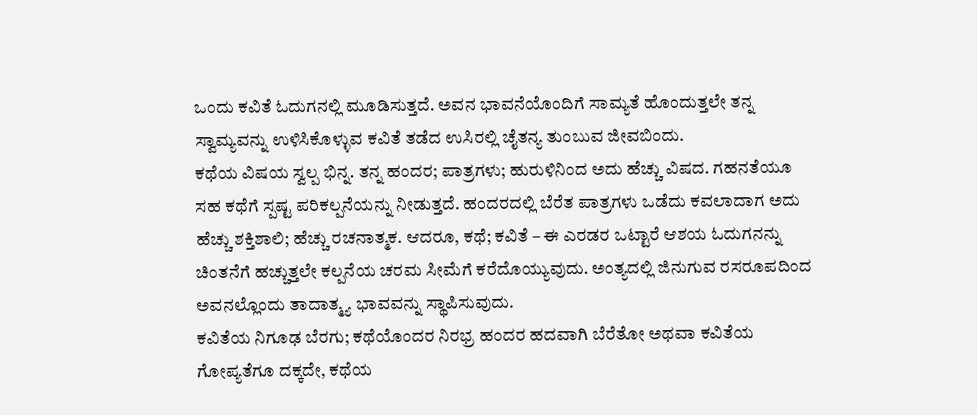ಒಂದು ಕವಿತೆ ಓದುಗನಲ್ಲಿ ಮೂಡಿಸುತ್ತದೆ. ಅವನ ಭಾವನೆಯೊಂದಿಗೆ ಸಾಮ್ಯತೆ ಹೊಂದುತ್ತಲೇ ತನ್ನ ಸ್ವಾಮ್ಯವನ್ನು ಉಳಿಸಿಕೊಳ್ಳುವ ಕವಿತೆ ತಡೆದ ಉಸಿರಲ್ಲಿ ಚೈತನ್ಯ ತುಂಬುವ ಜೀವಬಿಂದು.
ಕಥೆಯ ವಿಷಯ ಸ್ವಲ್ಪ ಭಿನ್ನ. ತನ್ನ ಹಂದರ; ಪಾತ್ರಗಳು; ಹುರುಳಿನಿಂದ ಅದು ಹೆಚ್ಚು ವಿಷದ. ಗಹನತೆಯೂ ಸಹ ಕಥೆಗೆ ಸ್ಪಷ್ಟ ಪರಿಕಲ್ಪನೆಯನ್ನು ನೀಡುತ್ತದೆ. ಹಂದರದಲ್ಲಿ ಬೆರೆತ ಪಾತ್ರಗಳು ಒಡೆದು ಕವಲಾದಾಗ ಅದು ಹೆಚ್ಚು ಶಕ್ತಿಶಾಲಿ; ಹೆಚ್ಚು ರಚನಾತ್ಮಕ. ಆದರೂ, ಕಥೆ; ಕವಿತೆ – ಈ ಎರಡರ ಒಟ್ಟಾರೆ ಆಶಯ ಓದುಗನನ್ನು ಚಿಂತನೆಗೆ ಹಚ್ಚುತ್ತಲೇ ಕಲ್ಪನೆಯ ಚರಮ ಸೀಮೆಗೆ ಕರೆದೊಯ್ಯುವುದು. ಅಂತ್ಯದಲ್ಲಿ ಜಿನುಗುವ ರಸರೂಪದಿಂದ ಅವನಲ್ಲೊಂದು ತಾದಾತ್ಮ್ಯ ಭಾವವನ್ನು ಸ್ಥಾಪಿಸುವುದು.
ಕವಿತೆಯ ನಿಗೂಢ ಬೆರಗು; ಕಥೆಯೊಂದರ ನಿರಭ್ರ ಹಂದರ ಹದವಾಗಿ ಬೆರೆತೋ ಅಥವಾ ಕವಿತೆಯ ಗೋಪ್ಯತೆಗೂ ದಕ್ಕದೇ, ಕಥೆಯ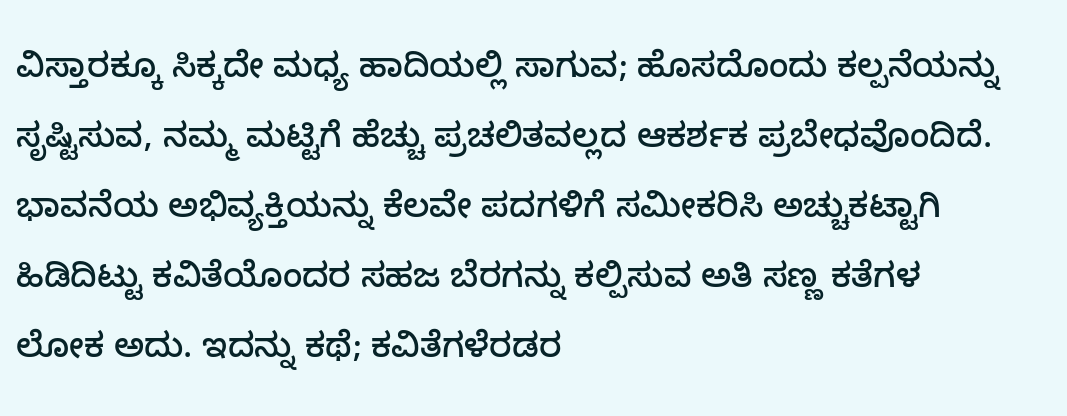ವಿಸ್ತಾರಕ್ಕೂ ಸಿಕ್ಕದೇ ಮಧ್ಯ ಹಾದಿಯಲ್ಲಿ ಸಾಗುವ; ಹೊಸದೊಂದು ಕಲ್ಪನೆಯನ್ನು ಸೃಷ್ಟಿಸುವ, ನಮ್ಮ ಮಟ್ಟಿಗೆ ಹೆಚ್ಚು ಪ್ರಚಲಿತವಲ್ಲದ ಆಕರ್ಶಕ ಪ್ರಬೇಧವೊಂದಿದೆ. ಭಾವನೆಯ ಅಭಿವ್ಯಕ್ತಿಯನ್ನು ಕೆಲವೇ ಪದಗಳಿಗೆ ಸಮೀಕರಿಸಿ ಅಚ್ಚುಕಟ್ಟಾಗಿ ಹಿಡಿದಿಟ್ಟು ಕವಿತೆಯೊಂದರ ಸಹಜ ಬೆರಗನ್ನು ಕಲ್ಪಿಸುವ ಅತಿ ಸಣ್ಣ ಕತೆಗಳ ಲೋಕ ಅದು. ಇದನ್ನು ಕಥೆ; ಕವಿತೆಗಳೆರಡರ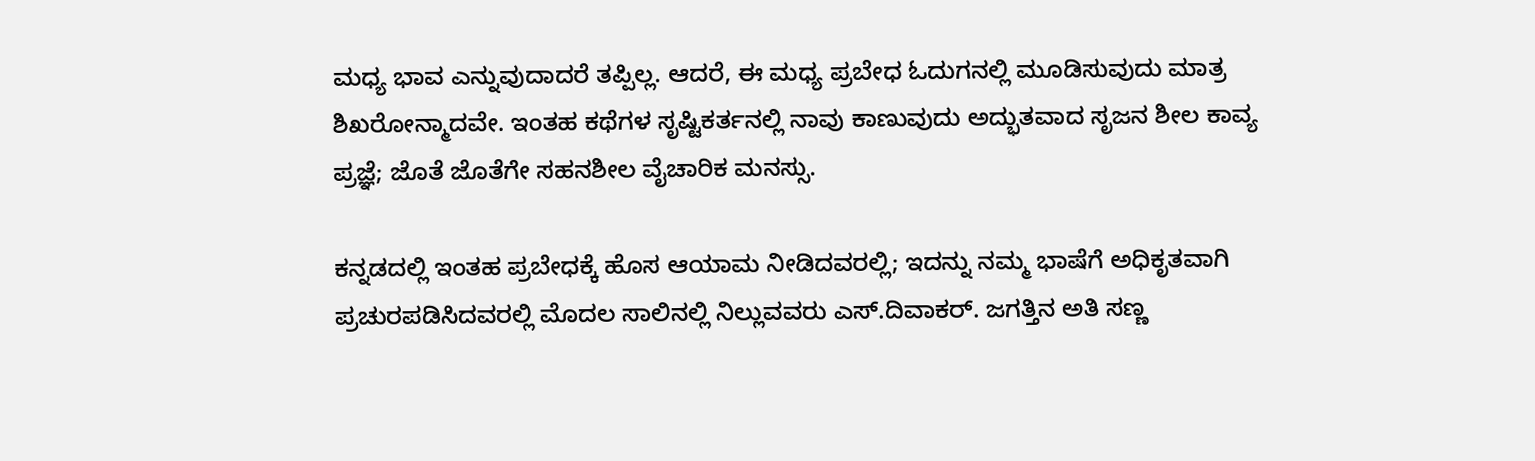ಮಧ್ಯ ಭಾವ ಎನ್ನುವುದಾದರೆ ತಪ್ಪಿಲ್ಲ. ಆದರೆ, ಈ ಮಧ್ಯ ಪ್ರಬೇಧ ಓದುಗನಲ್ಲಿ ಮೂಡಿಸುವುದು ಮಾತ್ರ ಶಿಖರೋನ್ಮಾದವೇ. ಇಂತಹ ಕಥೆಗಳ ಸೃಷ್ಟಿಕರ್ತನಲ್ಲಿ ನಾವು ಕಾಣುವುದು ಅದ್ಭುತವಾದ ಸೃಜನ ಶೀಲ ಕಾವ್ಯ ಪ್ರಜ್ಞೆ; ಜೊತೆ ಜೊತೆಗೇ ಸಹನಶೀಲ ವೈಚಾರಿಕ ಮನಸ್ಸು.

ಕನ್ನಡದಲ್ಲಿ ಇಂತಹ ಪ್ರಬೇಧಕ್ಕೆ ಹೊಸ ಆಯಾಮ ನೀಡಿದವರಲ್ಲಿ; ಇದನ್ನು ನಮ್ಮ ಭಾಷೆಗೆ ಅಧಿಕೃತವಾಗಿ ಪ್ರಚುರಪಡಿಸಿದವರಲ್ಲಿ ಮೊದಲ ಸಾಲಿನಲ್ಲಿ ನಿಲ್ಲುವವರು ಎಸ್.ದಿವಾಕರ್. ಜಗತ್ತಿನ ಅತಿ ಸಣ್ಣ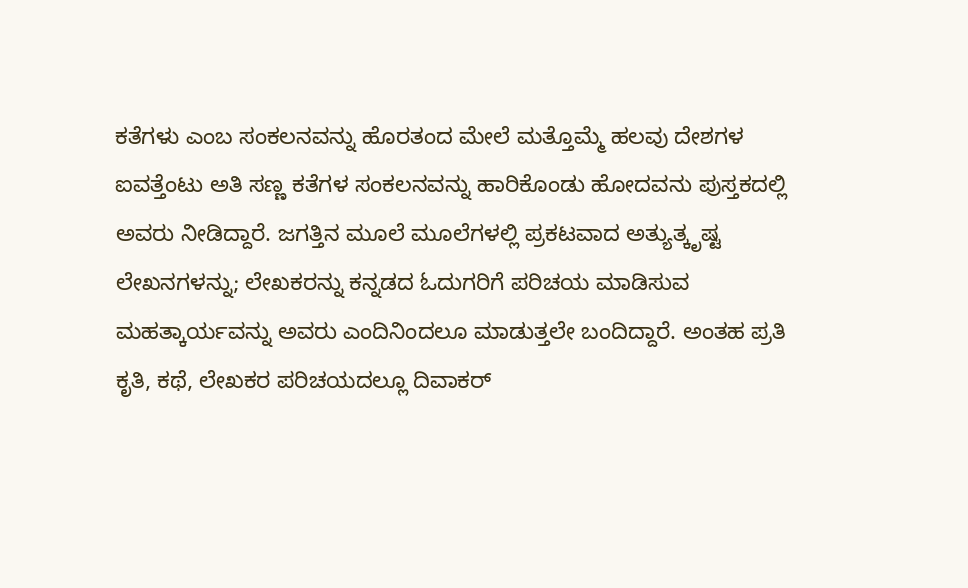ಕತೆಗಳು ಎಂಬ ಸಂಕಲನವನ್ನು ಹೊರತಂದ ಮೇಲೆ ಮತ್ತೊಮ್ಮೆ ಹಲವು ದೇಶಗಳ ಐವತ್ತೆಂಟು ಅತಿ ಸಣ್ಣ ಕತೆಗಳ ಸಂಕಲನವನ್ನು ಹಾರಿಕೊಂಡು ಹೋದವನು ಪುಸ್ತಕದಲ್ಲಿ ಅವರು ನೀಡಿದ್ದಾರೆ. ಜಗತ್ತಿನ ಮೂಲೆ ಮೂಲೆಗಳಲ್ಲಿ ಪ್ರಕಟವಾದ ಅತ್ಯುತ್ಕೃಷ್ಟ ಲೇಖನಗಳನ್ನು; ಲೇಖಕರನ್ನು ಕನ್ನಡದ ಓದುಗರಿಗೆ ಪರಿಚಯ ಮಾಡಿಸುವ ಮಹತ್ಕಾರ್ಯವನ್ನು ಅವರು ಎಂದಿನಿಂದಲೂ ಮಾಡುತ್ತಲೇ ಬಂದಿದ್ದಾರೆ. ಅಂತಹ ಪ್ರತಿ ಕೃತಿ, ಕಥೆ, ಲೇಖಕರ ಪರಿಚಯದಲ್ಲೂ ದಿವಾಕರ್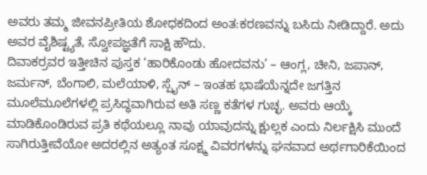ಅವರು ತಮ್ಮ ಜೀವನಪ್ರೀತಿಯ ಶೋಧಕದಿಂದ ಅಂತ:ಕರಣವನ್ನು ಬಸಿದು ನೀಡಿದ್ದಾರೆ. ಅದು ಅವರ ವೈಶಿಷ್ಟ್ಯತೆ, ಸ್ವೋಪಜ್ಞತೆಗೆ ಸಾಕ್ಷಿ ಹೌದು.
ದಿವಾಕರ್ರವರ ಇತ್ತೀಚಿನ ಪುಸ್ತಕ ‘ಹಾರಿಕೊಂಡು ಹೋದವನು’ – ಆಂಗ್ಲ, ಚೀನಿ, ಜಪಾನ್, ಜರ್ಮನ್, ಬೆಂಗಾಲಿ, ಮಲೆಯಾಳಿ, ಸ್ಪೈನ್ – ಇಂತಹ ಭಾಷೆಯೆನ್ನದೇ ಜಗತ್ತಿನ ಮೂಲೆಮೂಲೆಗಳಲ್ಲಿ ಪ್ರಸಿದ್ಧವಾಗಿರುವ ಅತಿ ಸಣ್ಣ ಕತೆಗಳ ಗುಚ್ಛ. ಅವರು ಆಯ್ಕೆ ಮಾಡಿಕೊಂಡಿರುವ ಪ್ರತಿ ಕಥೆಯಲ್ಲೂ ನಾವು ಯಾವುದನ್ನು ಕ್ಷುಲ್ಲಕ ಎಂದು ನಿರ್ಲಕ್ಷಿಸಿ ಮುಂದೆ ಸಾಗಿರುತ್ತೀವೆಯೋ ಅದರಲ್ಲಿನ ಅತ್ಯಂತ ಸೂಕ್ಷ್ಮ ವಿವರಗಳನ್ನು ಘನವಾದ ಅರ್ಥಗಾರಿಕೆಯಿಂದ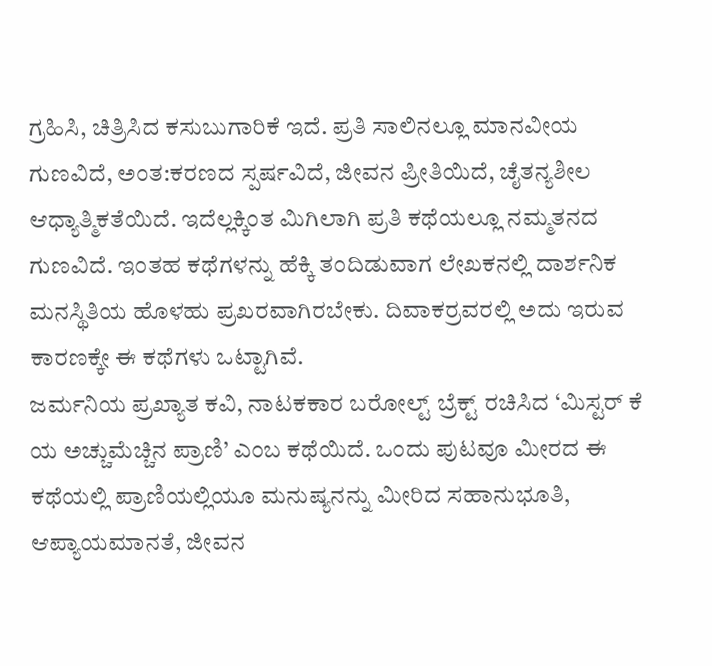ಗ್ರಹಿಸಿ, ಚಿತ್ರಿಸಿದ ಕಸುಬುಗಾರಿಕೆ ಇದೆ. ಪ್ರತಿ ಸಾಲಿನಲ್ಲೂ ಮಾನವೀಯ ಗುಣವಿದೆ, ಅಂತ:ಕರಣದ ಸ್ಪರ್ಷವಿದೆ, ಜೀವನ ಪ್ರೀತಿಯಿದೆ, ಚೈತನ್ಯಶೀಲ ಆಧ್ಯಾತ್ಮಿಕತೆಯಿದೆ. ಇದೆಲ್ಲಕ್ಕಿಂತ ಮಿಗಿಲಾಗಿ ಪ್ರತಿ ಕಥೆಯಲ್ಲೂ ನಮ್ಮತನದ ಗುಣವಿದೆ. ಇಂತಹ ಕಥೆಗಳನ್ನು ಹೆಕ್ಕಿ ತಂದಿಡುವಾಗ ಲೇಖಕನಲ್ಲಿ ದಾರ್ಶನಿಕ ಮನಸ್ಥಿತಿಯ ಹೊಳಹು ಪ್ರಖರವಾಗಿರಬೇಕು. ದಿವಾಕರ್ರವರಲ್ಲಿ ಅದು ಇರುವ ಕಾರಣಕ್ಕೇ ಈ ಕಥೆಗಳು ಒಟ್ಟಾಗಿವೆ.
ಜರ್ಮನಿಯ ಪ್ರಖ್ಯಾತ ಕವಿ, ನಾಟಕಕಾರ ಬರೋಲ್ಟ್ ಬ್ರೆಕ್ಟ್ ರಚಿಸಿದ ‘ಮಿಸ್ಟರ್ ಕೆ ಯ ಅಚ್ಚುಮೆಚ್ಚಿನ ಪ್ರಾಣಿ’ ಎಂಬ ಕಥೆಯಿದೆ. ಒಂದು ಪುಟವೂ ಮೀರದ ಈ ಕಥೆಯಲ್ಲಿ ಪ್ರಾಣಿಯಲ್ಲಿಯೂ ಮನುಷ್ಯನನ್ನು ಮೀರಿದ ಸಹಾನುಭೂತಿ, ಆಪ್ಯಾಯಮಾನತೆ, ಜೀವನ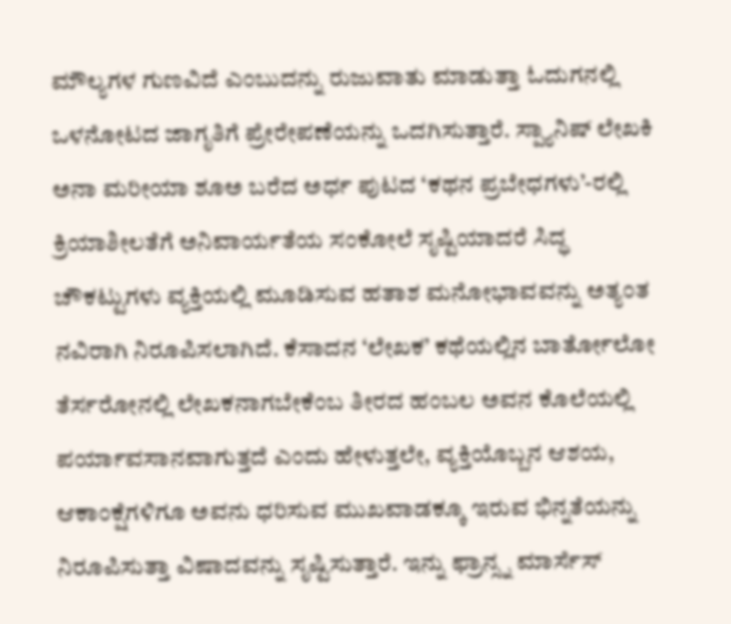ಮೌಲ್ಯಗಳ ಗುಣವಿದೆ ಎಂಬುದನ್ನು ರುಜುವಾತು ಮಾಡುತ್ತಾ ಓದುಗನಲ್ಲಿ ಒಳನೋಟದ ಜಾಗೃತಿಗೆ ಪ್ರೇರೇಪಣೆಯನ್ನು ಒದಗಿಸುತ್ತಾರೆ. ಸ್ಪ್ಯಾನಿಷ್ ಲೇಖಕಿ ಅನಾ ಮರೀಯಾ ಶೂಅ ಬರೆದ ಅರ್ಧ ಪುಟದ ‘ಕಥನ ಪ್ರಬೇಧಗಳು’-ರಲ್ಲಿ ಕ್ರಿಯಾಶೀಲತೆಗೆ ಅನಿವಾರ್ಯತೆಯ ಸಂಕೋಲೆ ಸೃಷ್ಟಿಯಾದರೆ ಸಿದ್ಧ ಚೌಕಟ್ಟುಗಳು ವ್ಯಕ್ತಿಯಲ್ಲಿ ಮೂಡಿಸುವ ಹತಾಶ ಮನೋಭಾವವನ್ನು ಅತ್ಯಂತ ನವಿರಾಗಿ ನಿರೂಪಿಸಲಾಗಿದೆ. ಕೆಸಾದನ ‘ಲೇಖಕ’ ಕಥೆಯಲ್ಲಿನ ಬಾರ್ತೋಲೋ ತೆರ್ಸರೋನಲ್ಲಿ ಲೇಖಕನಾಗಬೇಕೆಂಬ ತೀರದ ಹಂಬಲ ಅವನ ಕೊಲೆಯಲ್ಲಿ ಪರ್ಯಾವಸಾನವಾಗುತ್ತದೆ ಎಂದು ಹೇಳುತ್ತಲೇ, ವ್ಯಕ್ತಿಯೊಬ್ಬನ ಆಶಯ, ಆಕಾಂಕ್ಷೆಗಳಿಗೂ ಅವನು ಧರಿಸುವ ಮುಖವಾಡಕ್ಕೂ ಇರುವ ಭಿನ್ನತೆಯನ್ನು ನಿರೂಪಿಸುತ್ತಾ ವಿಷಾದವನ್ನು ಸೃಷ್ಟಿಸುತ್ತಾರೆ. ಇನ್ನು ಫ್ರಾನ್ಸ್ನ ಮಾರ್ಸೆಸ್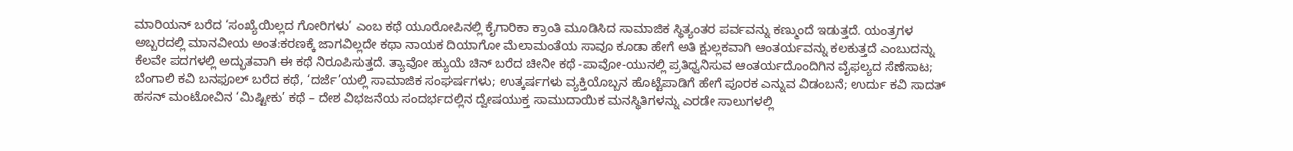ಮಾರಿಯನ್ ಬರೆದ ‘ಸಂಖ್ಯೆಯಿಲ್ಲದ ಗೋರಿಗಳು’ ಎಂಬ ಕಥೆ ಯೂರೋಪಿನಲ್ಲಿ ಕೈಗಾರಿಕಾ ಕ್ರಾಂತಿ ಮೂಡಿಸಿದ ಸಾಮಾಜಿಕ ಸ್ಥಿತ್ಯಂತರ ಪರ್ವವನ್ನು ಕಣ್ಮುಂದೆ ಇಡುತ್ತದೆ. ಯಂತ್ರಗಳ ಅಬ್ಬರದಲ್ಲಿ ಮಾನವೀಯ ಅಂತ:ಕರಣಕ್ಕೆ ಜಾಗವಿಲ್ಲದೇ ಕಥಾ ನಾಯಕ ದಿಯಾಗೋ ಮೆಲಾಮಂತೆಯ ಸಾವೂ ಕೂಡಾ ಹೇಗೆ ಅತಿ ಕ್ಷುಲ್ಲಕವಾಗಿ ಆಂತರ್ಯವನ್ನು ಕಲಕುತ್ತದೆ ಎಂಬುದನ್ನು ಕೆಲವೇ ಪದಗಳಲ್ಲಿ ಅದ್ಭುತವಾಗಿ ಈ ಕಥೆ ನಿರೂಪಿಸುತ್ತದೆ. ತ್ಯಾವೋ ಹ್ಯುಯೆ ಚಿನ್ ಬರೆದ ಚೀನೀ ಕಥೆ -ಪಾವೋ-ಯುನಲ್ಲಿ ಪ್ರತಿಧ್ವನಿಸುವ ಆಂತರ್ಯದೊಂದಿಗಿನ ವೈಫಲ್ಯದ ಸೆಣೆಸಾಟ; ಬೆಂಗಾಲಿ ಕವಿ ಬನಫೂಲ್ ಬರೆದ ಕಥೆ, ‘ದರ್ಜೆ’ಯಲ್ಲಿ ಸಾಮಾಜಿಕ ಸಂಘರ್ಷಗಳು; ಉತ್ಕರ್ಷಗಳು ವ್ಯಕ್ತಿಯೊಬ್ಬನ ಹೊಟ್ಟೆಪಾಡಿಗೆ ಹೇಗೆ ಪೂರಕ ಎನ್ನುವ ವಿಡಂಬನೆ; ಉರ್ದು ಕವಿ ಸಾದತ್ ಹಸನ್ ಮಂಟೋವಿನ ‘ಮಿಷ್ಟೀಕು’ ಕಥೆ – ದೇಶ ವಿಭಜನೆಯ ಸಂದರ್ಭದಲ್ಲಿನ ದ್ವೇಷಯುಕ್ತ ಸಾಮುದಾಯಿಕ ಮನಸ್ಥಿತಿಗಳನ್ನು ಎರಡೇ ಸಾಲುಗಳಲ್ಲಿ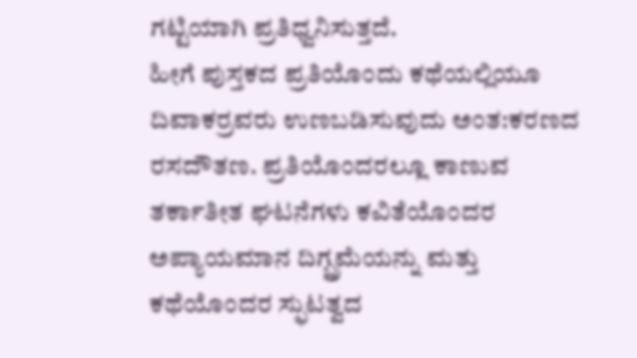ಗಟ್ಟಿಯಾಗಿ ಪ್ರತಿಧ್ವನಿಸುತ್ತದೆ.
ಹೀಗೆ ಪುಸ್ತಕದ ಪ್ರತಿಯೊಂದು ಕಥೆಯಲ್ಲಿಯೂ ದಿವಾಕರ್ರವರು ಉಣಬಡಿಸುವುದು ಅಂತ:ಕರಣದ ರಸದೌತಣ. ಪ್ರತಿಯೊಂದರಲ್ಲೂ ಕಾಣುವ ತರ್ಕಾತೀತ ಘಟನೆಗಳು ಕವಿತೆಯೊಂದರ ಅಪ್ಯಾಯಮಾನ ದಿಗ್ಬ್ರಮೆಯನ್ನು ಮತ್ತು ಕಥೆಯೊಂದರ ಸ್ಫುಟತ್ವದ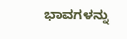ಭಾವಗಳನ್ನು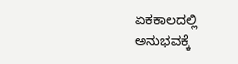ಏಕಕಾಲದಲ್ಲಿ ಅನುಭವಕ್ಕೆ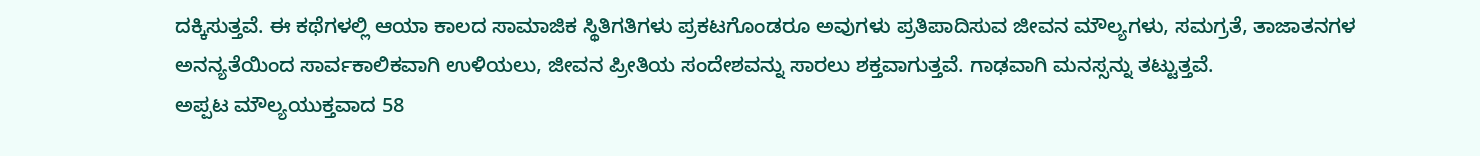ದಕ್ಕಿಸುತ್ತವೆ. ಈ ಕಥೆಗಳಲ್ಲಿ ಆಯಾ ಕಾಲದ ಸಾಮಾಜಿಕ ಸ್ಥಿತಿಗತಿಗಳು ಪ್ರಕಟಗೊಂಡರೂ ಅವುಗಳು ಪ್ರತಿಪಾದಿಸುವ ಜೀವನ ಮೌಲ್ಯಗಳು, ಸಮಗ್ರತೆ, ತಾಜಾತನಗಳ ಅನನ್ಯತೆಯಿಂದ ಸಾರ್ವಕಾಲಿಕವಾಗಿ ಉಳಿಯಲು, ಜೀವನ ಪ್ರೀತಿಯ ಸಂದೇಶವನ್ನು ಸಾರಲು ಶಕ್ತವಾಗುತ್ತವೆ. ಗಾಢವಾಗಿ ಮನಸ್ಸನ್ನು ತಟ್ಟುತ್ತವೆ.
ಅಪ್ಪಟ ಮೌಲ್ಯಯುಕ್ತವಾದ 58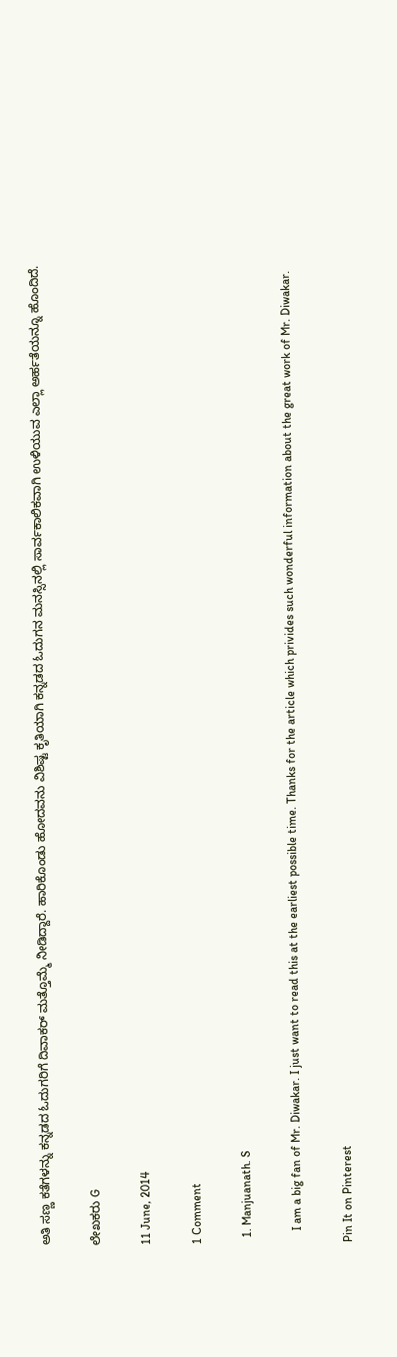ಅತಿ ಸಣ್ಣ ಕತೆಗಳನ್ನು ಕನ್ನಡದ ಓದುಗರಿಗೆ ದಿವಾಕರ್ ಮತ್ತೊಮ್ಮೆ ನೀಡಿದ್ದಾರೆ. ಹಾರಿಕೊಂಡು ಹೋದವನು ವಿಶಿಷ್ಟ ಕೃತಿಯಾಗಿ ಕನ್ನಡದ ಓದುಗನ ಮನಸ್ಸಿನಲ್ಲಿ ಸಾರ್ವಕಾಲಿಕವಾಗಿ ಉಳಿಯುವ ಎಲ್ಲಾ ಅರ್ಹತೆಯನ್ನೂ ಹೊಂದಿದೆ.

ಲೇಖಕರು G

11 June, 2014

1 Comment

  1. Manjuanath. S

    I am a big fan of Mr. Diwakar. I just want to read this at the earliest possible time. Thanks for the article which privides such wonderful information about the great work of Mr. Diwakar.

Pin It on Pinterest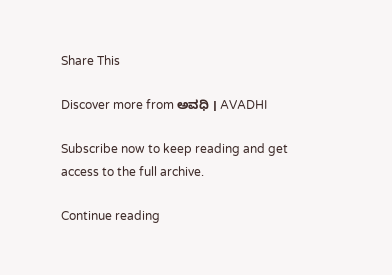Share This

Discover more from ಅವಧಿ । AVADHI

Subscribe now to keep reading and get access to the full archive.

Continue reading